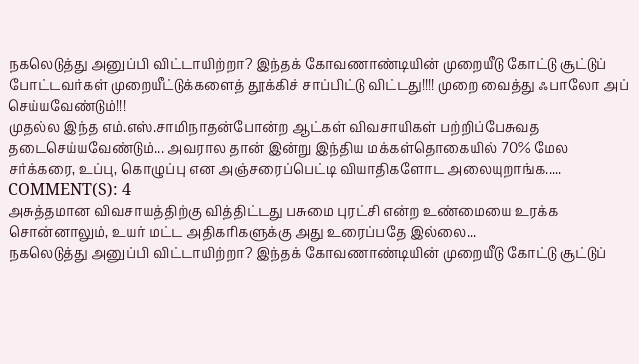நகலெடுத்து அனுப்பி விட்டாயிற்றா? இந்தக் கோவணாண்டியின் முறையீடு கோட்டு சூட்டுப் போட்டவர்கள் முறையீட்டுக்களைத் தூக்கிச் சாப்பிட்டு விட்டது!!!! முறை வைத்து ஃபாலோ அப் செய்யவேண்டும்!!!
முதல்ல இந்த எம்.எஸ்.சாமிநாதன்போன்ற ஆட்கள் விவசாயிகள் பற்றிப்பேசுவத தடைசெய்யவேண்டும்... அவரால தான் இன்று இந்திய மக்கள்தொகையில் 70% மேல சர்க்கரை, உப்பு, கொழுப்பு என அஞ்சரைப்பெட்டி வியாதிகளோட அலையுறாங்க.....
COMMENT(S): 4
அசுத்தமான விவசாயத்திற்கு வித்திட்டது பசுமை புரட்சி என்ற உண்மையை உரக்க சொன்னாலும், உயர் மட்ட அதிகரிகளுக்கு அது உரைப்பதே இல்லை...
நகலெடுத்து அனுப்பி விட்டாயிற்றா? இந்தக் கோவணாண்டியின் முறையீடு கோட்டு சூட்டுப்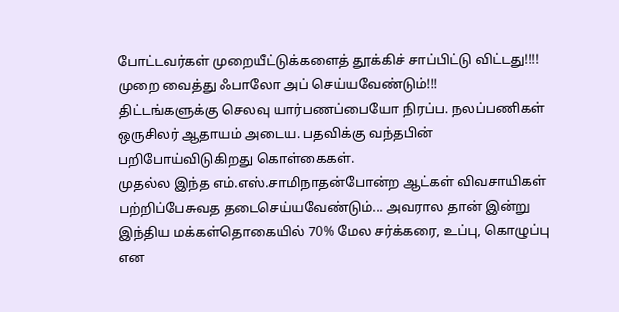போட்டவர்கள் முறையீட்டுக்களைத் தூக்கிச் சாப்பிட்டு விட்டது!!!! முறை வைத்து ஃபாலோ அப் செய்யவேண்டும்!!!
திட்டங்களுக்கு செலவு யார்பணப்பையோ நிரப்ப. நலப்பணிகள் ஒருசிலர் ஆதாயம் அடைய. பதவிக்கு வந்தபின் பறிபோய்விடுகிறது கொள்கைகள்.
முதல்ல இந்த எம்.எஸ்.சாமிநாதன்போன்ற ஆட்கள் விவசாயிகள் பற்றிப்பேசுவத தடைசெய்யவேண்டும்... அவரால தான் இன்று இந்திய மக்கள்தொகையில் 70% மேல சர்க்கரை, உப்பு, கொழுப்பு என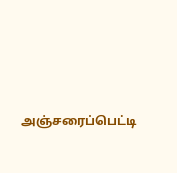அஞ்சரைப்பெட்டி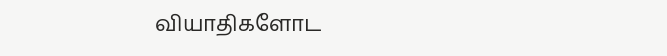வியாதிகளோட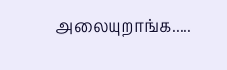அலையுறாங்க.....